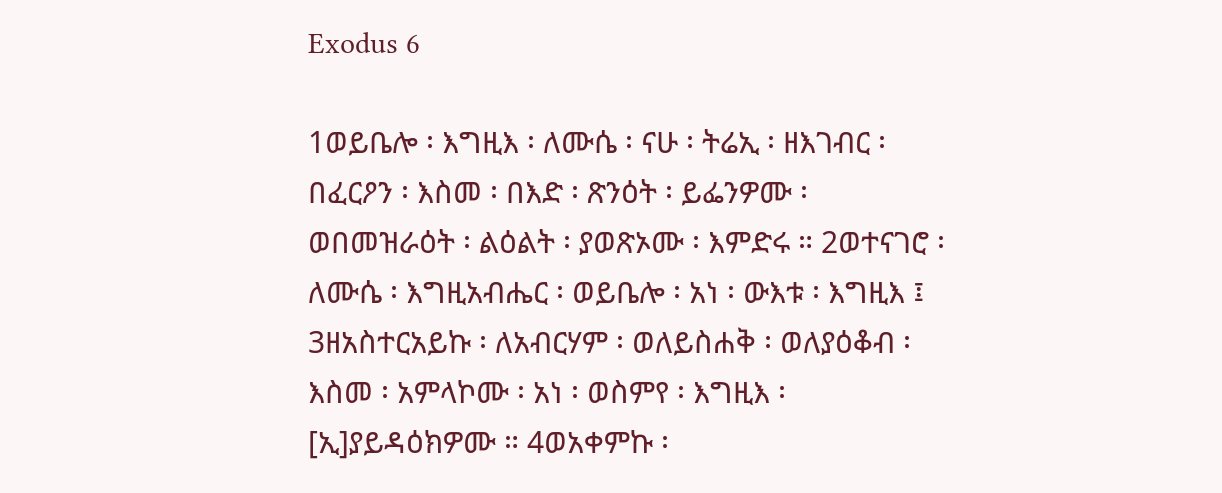Exodus 6

1ወይቤሎ ፡ እግዚእ ፡ ለሙሴ ፡ ናሁ ፡ ትሬኢ ፡ ዘእገብር ፡ በፈርዖን ፡ እስመ ፡ በእድ ፡ ጽንዕት ፡ ይፌንዎሙ ፡ ወበመዝራዕት ፡ ልዕልት ፡ ያወጽኦሙ ፡ እምድሩ ። 2ወተናገሮ ፡ ለሙሴ ፡ እግዚአብሔር ፡ ወይቤሎ ፡ አነ ፡ ውእቱ ፡ እግዚእ ፤ 3ዘአስተርአይኩ ፡ ለአብርሃም ፡ ወለይስሐቅ ፡ ወለያዕቆብ ፡ እስመ ፡ አምላኮሙ ፡ አነ ፡ ወስምየ ፡ እግዚእ ፡ [ኢ]ያይዳዕክዎሙ ። 4ወአቀምኩ ፡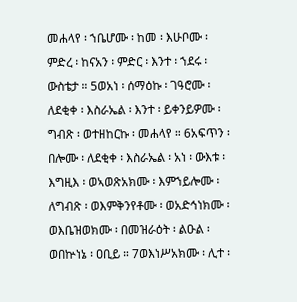መሐላየ ፡ ኀቤሆሙ ፡ ከመ ፡ እሁቦሙ ፡ ምድረ ፡ ከናአን ፡ ምድር ፡ እንተ ፡ ኀደሩ ፡ ውስቴታ ። 5ወአነ ፡ ሰማዕኩ ፡ ገዓሮሙ ፡ ለደቂቀ ፡ እስራኤል ፡ እንተ ፡ ይቀንይዎሙ ፡ ግብጽ ፡ ወተዘከርኩ ፡ መሐላየ ። 6አፍጥን ፡ በሎሙ ፡ ለደቂቀ ፡ እስራኤል ፡ አነ ፡ ውእቱ ፡ እግዚእ ፡ ወኣወጽአክሙ ፡ እምኀይሎሙ ፡ ለግብጽ ፡ ወእምቅንየቶሙ ፡ ወአድኅነክሙ ፡ ወእቤዝወክሙ ፡ በመዝራዕት ፡ ልዑል ፡ ወበኵነኔ ፡ ዐቢይ ። 7ወእነሥአክሙ ፡ ሊተ ፡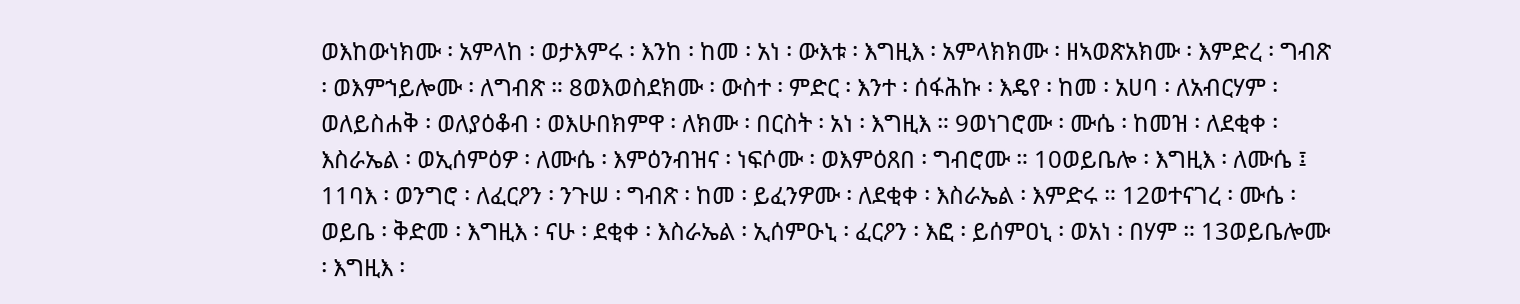ወእከውነክሙ ፡ አምላከ ፡ ወታእምሩ ፡ እንከ ፡ ከመ ፡ አነ ፡ ውእቱ ፡ እግዚእ ፡ አምላክክሙ ፡ ዘኣወጽአክሙ ፡ እምድረ ፡ ግብጽ ፡ ወእምኀይሎሙ ፡ ለግብጽ ። 8ወእወስደክሙ ፡ ውስተ ፡ ምድር ፡ እንተ ፡ ሰፋሕኩ ፡ እዴየ ፡ ከመ ፡ አሀባ ፡ ለአብርሃም ፡ ወለይስሐቅ ፡ ወለያዕቆብ ፡ ወእሁበክምዋ ፡ ለክሙ ፡ በርስት ፡ አነ ፡ እግዚእ ። 9ወነገሮሙ ፡ ሙሴ ፡ ከመዝ ፡ ለደቂቀ ፡ እስራኤል ፡ ወኢሰምዕዎ ፡ ለሙሴ ፡ እምዕንብዝና ፡ ነፍሶሙ ፡ ወእምዕጸበ ፡ ግብሮሙ ። 10ወይቤሎ ፡ እግዚእ ፡ ለሙሴ ፤ 11ባእ ፡ ወንግሮ ፡ ለፈርዖን ፡ ንጉሠ ፡ ግብጽ ፡ ከመ ፡ ይፈንዎሙ ፡ ለደቂቀ ፡ እስራኤል ፡ እምድሩ ። 12ወተናገረ ፡ ሙሴ ፡ ወይቤ ፡ ቅድመ ፡ እግዚእ ፡ ናሁ ፡ ደቂቀ ፡ እስራኤል ፡ ኢሰምዑኒ ፡ ፈርዖን ፡ እፎ ፡ ይሰምዐኒ ፡ ወአነ ፡ በሃም ። 13ወይቤሎሙ ፡ እግዚእ ፡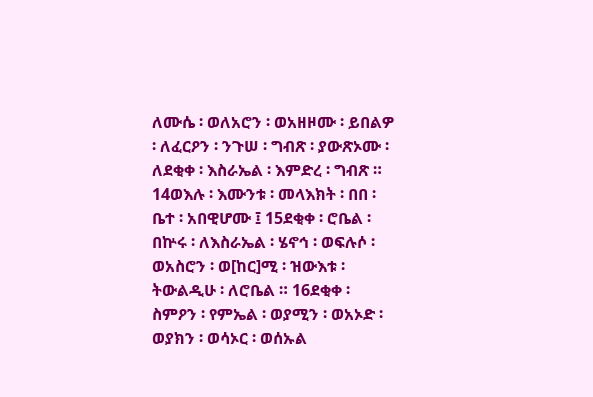ለሙሴ ፡ ወለአሮን ፡ ወአዘዞሙ ፡ ይበልዎ ፡ ለፈርዖን ፡ ንጉሠ ፡ ግብጽ ፡ ያውጽኦሙ ፡ ለደቂቀ ፡ እስራኤል ፡ እምድረ ፡ ግብጽ ። 14ወእሉ ፡ እሙንቱ ፡ መላእክት ፡ በበ ፡ ቤተ ፡ አበዊሆሙ ፤ 15ደቂቀ ፡ ሮቤል ፡ በኵሩ ፡ ለእስራኤል ፡ ሄኖኅ ፡ ወፍሉሶ ፡ ወአስሮን ፡ ወ[ከር]ሚ ፡ ዝውእቱ ፡ ትውልዲሁ ፡ ለሮቤል ። 16ደቂቀ ፡ ስምዖን ፡ የምኤል ፡ ወያሚን ፡ ወአኦድ ፡ ወያክን ፡ ወሳኦር ፡ ወሰኡል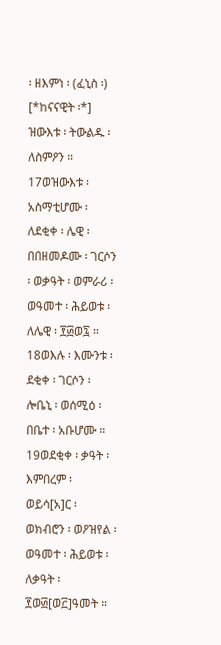፡ ዘእምነ ፡ (ፈኒስ ፡) [*ከናናዊት ፡*] ዝውእቱ ፡ ትውልዱ ፡ ለስምዖን ። 17ወዝውእቱ ፡ አስማቲሆሙ ፡ ለደቂቀ ፡ ሌዊ ፡ በበዘመዶሙ ፡ ገርሶን ፡ ወቃዓት ፡ ወምራሪ ፡ ወዓመተ ፡ ሕይወቱ ፡ ለሌዊ ፡ ፻፴ወ፯ ። 18ወእሉ ፡ እሙንቱ ፡ ደቂቀ ፡ ገርሶን ፡ ሎቤኒ ፡ ወሰሚዕ ፡ በቤተ ፡ አቡሆሙ ። 19ወደቂቀ ፡ ቃዓት ፡ እምበረም ፡ ወይሳ[አ]ር ፡ ወክብሮን ፡ ወዖዝየል ፡ ወዓመተ ፡ ሕይወቱ ፡ ለቃዓት ፡ ፻ወ፴[ወ፫]ዓመት ።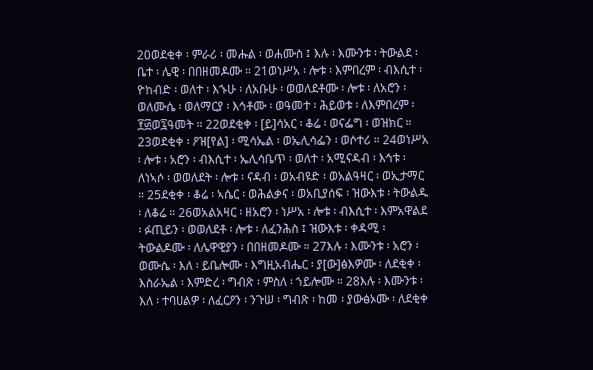20ወደቂቀ ፡ ምራሪ ፡ መሑል ፡ ወሐሙስ ፤ እሉ ፡ እሙንቱ ፡ ትውልደ ፡ ቤተ ፡ ሌዊ ፡ በበዘመዶሙ ። 21ወነሥአ ፡ ሎቱ ፡ እምበረም ፡ ብእሲተ ፡ ዮከብድ ፡ ወለተ ፡ እኁሁ ፡ ለአቡሁ ፡ ወወለደቶሙ ፡ ሎቱ ፡ ለአሮን ፡ ወለሙሴ ፡ ወለማርያ ፡ እኅቶሙ ፡ ወዓመተ ፡ ሕይወቱ ፡ ለእምበረም ፡ ፻፴ወ፯ዓመት ። 22ወደቂቀ ፡ [ይ]ሳአር ፡ ቆሬ ፡ ወናፌግ ፡ ወዝክር ። 23ወደቂቀ ፡ ዖዝ[የል] ፡ ሚሳኤል ፡ ወኤሊሳፌን ፡ ወሶተሪ ። 24ወነሥአ ፡ ሎቱ ፡ አሮን ፡ ብእሲተ ፡ ኤሊሳቤጥ ፡ ወለተ ፡ አሚናዳብ ፡ እኅቱ ፡ ለነኣሶ ፡ ወወለደት ፡ ሎቱ ፡ ናዳብ ፡ ወአብዩድ ፡ ወአልዓዛር ፡ ወኢታማር ። 25ደቂቀ ፡ ቆሬ ፡ ኣሴር ፡ ወሕልቃና ፡ ወአቢያሰፍ ፡ ዝውእቱ ፡ ትውልዱ ፡ ለቆሬ ። 26ወአልአዛር ፡ ዘአሮን ፡ ነሥአ ፡ ሎቱ ፡ ብእሲተ ፡ እምአዋልደ ፡ ፉጢይን ፡ ወወለደቶ ፡ ሎቱ ፡ ለፈንሕስ ፤ ዝውእቱ ፡ ቀዳሚ ፡ ትውልዶሙ ፡ ለሌዋዊያን ፡ በበዘመዶሙ ። 27እሉ ፡ እሙንቱ ፡ አሮን ፡ ወሙሴ ፡ እለ ፡ ይቤሎሙ ፡ እግዚአብሔር ፡ ያ[ው]ፅእዎሙ ፡ ለደቂቀ ፡ እስራኤል ፡ እምድረ ፡ ግብጽ ፡ ምስለ ፡ ኀይሎሙ ። 28እሉ ፡ እሙንቱ ፡ እለ ፡ ተባሀልዎ ፡ ለፈርዖን ፡ ንጉሠ ፡ ግብጽ ፡ ከመ ፡ ያውፅኦሙ ፡ ለደቂቀ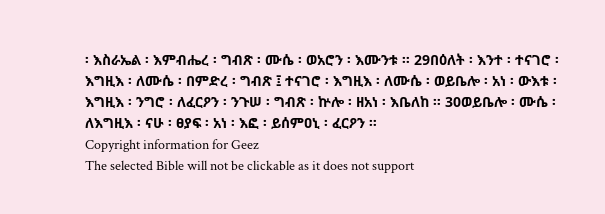፡ እስራኤል ፡ እምብሔረ ፡ ግብጽ ፡ ሙሴ ፡ ወአሮን ፡ እሙንቱ ። 29በዕለት ፡ እንተ ፡ ተናገሮ ፡ እግዚእ ፡ ለሙሴ ፡ በምድረ ፡ ግብጽ ፤ ተናገሮ ፡ እግዚእ ፡ ለሙሴ ፡ ወይቤሎ ፡ አነ ፡ ውእቱ ፡ እግዚእ ፡ ንግሮ ፡ ለፈርዖን ፡ ንጉሠ ፡ ግብጽ ፡ ኵሎ ፡ ዘአነ ፡ እቤለከ ። 30ወይቤሎ ፡ ሙሴ ፡ ለእግዚእ ፡ ናሁ ፡ ፀያፍ ፡ አነ ፡ እፎ ፡ ይሰምዐኒ ፡ ፈርዖን ።
Copyright information for Geez
The selected Bible will not be clickable as it does not support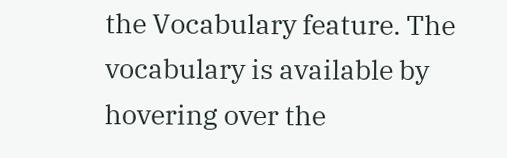the Vocabulary feature. The vocabulary is available by hovering over the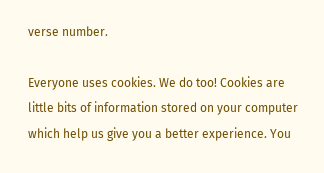verse number.

Everyone uses cookies. We do too! Cookies are little bits of information stored on your computer which help us give you a better experience. You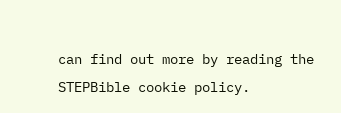can find out more by reading the STEPBible cookie policy.